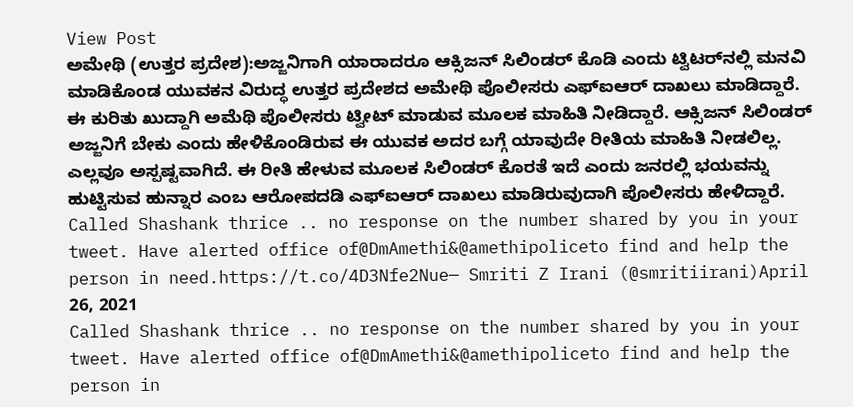View Post
ಅಮೇಥಿ (ಉತ್ತರ ಪ್ರದೇಶ):ಅಜ್ಜನಿಗಾಗಿ ಯಾರಾದರೂ ಆಕ್ಸಿಜನ್ ಸಿಲಿಂಡರ್‌ ಕೊಡಿ ಎಂದು ಟ್ವಿಟರ್‌ನಲ್ಲಿ ಮನವಿ ಮಾಡಿಕೊಂಡ ಯುವಕನ ವಿರುದ್ಧ ಉತ್ತರ ಪ್ರದೇಶದ ಅಮೇಥಿ ಪೊಲೀಸರು ಎಫ್‌ಐಆರ್‌ ದಾಖಲು ಮಾಡಿದ್ದಾರೆ.
ಈ ಕುರಿತು ಖುದ್ದಾಗಿ ಅಮೆಥಿ ಪೊಲೀಸರು ಟ್ವೀಟ್ ಮಾಡುವ ಮೂಲಕ ಮಾಹಿತಿ ನೀಡಿದ್ದಾರೆ. ಆಕ್ಸಿಜನ್‌ ಸಿಲಿಂಡರ್‌ ಅಜ್ಜನಿಗೆ ಬೇಕು ಎಂದು ಹೇಳಿಕೊಂಡಿರುವ ಈ ಯುವಕ ಅದರ ಬಗ್ಗೆ ಯಾವುದೇ ರೀತಿಯ ಮಾಹಿತಿ ನೀಡಲಿಲ್ಲ. ಎಲ್ಲವೂ ಅಸ್ಪಷ್ಟವಾಗಿದೆ. ಈ ರೀತಿ ಹೇಳುವ ಮೂಲಕ ಸಿಲಿಂಡರ್‌ ಕೊರತೆ ಇದೆ ಎಂದು ಜನರಲ್ಲಿ ಭಯವನ್ನು ಹುಟ್ಟಿಸುವ ಹುನ್ನಾರ ಎಂಬ ಆರೋಪದಡಿ ಎಫ್‌ಐಆರ್‌ ದಾಖಲು ಮಾಡಿರುವುದಾಗಿ ಪೊಲೀಸರು ಹೇಳಿದ್ದಾರೆ.
Called Shashank thrice .. no response on the number shared by you in your tweet. Have alerted office of@DmAmethi&@amethipoliceto find and help the person in need.https://t.co/4D3Nfe2Nue— Smriti Z Irani (@smritiirani)April 26, 2021
Called Shashank thrice .. no response on the number shared by you in your tweet. Have alerted office of@DmAmethi&@amethipoliceto find and help the person in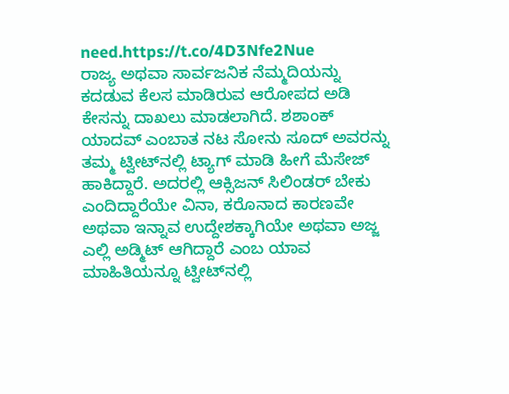need.https://t.co/4D3Nfe2Nue
ರಾಜ್ಯ ಅಥವಾ ಸಾರ್ವಜನಿಕ ನೆಮ್ಮದಿಯನ್ನು ಕದಡುವ ಕೆಲಸ ಮಾಡಿರುವ ಆರೋಪದ ಅಡಿ ಕೇಸನ್ನು ದಾಖಲು ಮಾಡಲಾಗಿದೆ. ಶಶಾಂಕ್‌ ಯಾದವ್‌ ಎಂಬಾತ ನಟ ಸೋನು ಸೂದ್‌ ಅವರನ್ನು ತಮ್ಮ ಟ್ವೀಟ್‌ನಲ್ಲಿ ಟ್ಯಾಗ್ ಮಾಡಿ ಹೀಗೆ ಮೆಸೇಜ್‌ ಹಾಕಿದ್ದಾರೆ. ಅದರಲ್ಲಿ ಆಕ್ಸಿಜನ್‌ ಸಿಲಿಂಡರ್‌ ಬೇಕು ಎಂದಿದ್ದಾರೆಯೇ ವಿನಾ, ಕರೊನಾದ ಕಾರಣವೇ ಅಥವಾ ಇನ್ನಾವ ಉದ್ದೇಶಕ್ಕಾಗಿಯೇ ಅಥವಾ ಅಜ್ಜ ಎಲ್ಲಿ ಅಡ್ಮಿಟ್‌ ಆಗಿದ್ದಾರೆ ಎಂಬ ಯಾವ ಮಾಹಿತಿಯನ್ನೂ ಟ್ವೀಟ್‌ನಲ್ಲಿ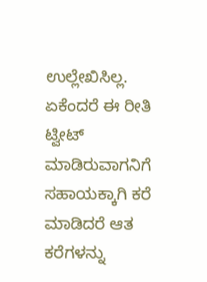ಉಲ್ಲೇಖಿಸಿಲ್ಲ.
ಏಕೆಂದರೆ ಈ ರೀತಿ ಟ್ವೀಟ್‌ ಮಾಡಿರುವಾಗನಿಗೆ ಸಹಾಯಕ್ಕಾಗಿ ಕರೆ ಮಾಡಿದರೆ ಆತ ಕರೆಗಳನ್ನು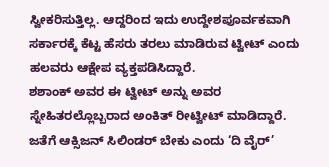ಸ್ವೀಕರಿಸುತ್ತಿಲ್ಲ. ಆದ್ದರಿಂದ ಇದು ಉದ್ದೇಶಪೂರ್ವಕವಾಗಿ ಸರ್ಕಾರಕ್ಕೆ ಕೆಟ್ಟ ಹೆಸರು ತರಲು ಮಾಡಿರುವ ಟ್ವೀಟ್‌ ಎಂದು ಹಲವರು ಆಕ್ಷೇಪ ವ್ಯಕ್ತಪಡಿಸಿದ್ದಾರೆ.
ಶಶಾಂಕ್‌ ಅವರ ಈ ಟ್ವೀಟ್‌ ಅನ್ನು ಅವರ ಸ್ನೇಹಿತರಲ್ಲೊಬ್ಬರಾದ ಅಂಕಿತ್ ರೀಟ್ವೀಟ್‌ ಮಾಡಿದ್ದಾರೆ. ಜತೆಗೆ ಆಕ್ಸಿಜನ್‌ ಸಿಲಿಂಡರ್‌ ಬೇಕು ಎಂದು ‘ದಿ ವೈರ್‌’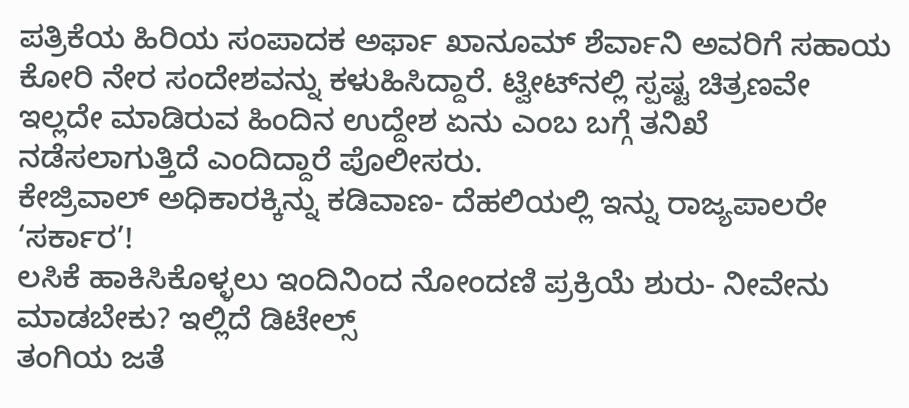ಪತ್ರಿಕೆಯ ಹಿರಿಯ ಸಂಪಾದಕ ಅರ್ಫಾ ಖಾನೂಮ್ ಶೆರ್ವಾನಿ ಅವರಿಗೆ ಸಹಾಯ ಕೋರಿ ನೇರ ಸಂದೇಶವನ್ನು ಕಳುಹಿಸಿದ್ದಾರೆ. ಟ್ವೀಟ್‌ನಲ್ಲಿ ಸ್ಪಷ್ಟ ಚಿತ್ರಣವೇ ಇಲ್ಲದೇ ಮಾಡಿರುವ ಹಿಂದಿನ ಉದ್ದೇಶ ಏನು ಎಂಬ ಬಗ್ಗೆ ತನಿಖೆ ನಡೆಸಲಾಗುತ್ತಿದೆ ಎಂದಿದ್ದಾರೆ ಪೊಲೀಸರು.
ಕೇಜ್ರಿವಾಲ್‌ ಅಧಿಕಾರಕ್ಕಿನ್ನು ಕಡಿವಾಣ- ದೆಹಲಿಯಲ್ಲಿ ಇನ್ನು ರಾಜ್ಯಪಾಲರೇ ‘ಸರ್ಕಾರ’!
ಲಸಿಕೆ ಹಾಕಿಸಿಕೊಳ್ಳಲು ಇಂದಿನಿಂದ ನೋಂದಣಿ ಪ್ರಕ್ರಿಯೆ ಶುರು- ನೀವೇನು ಮಾಡಬೇಕು? ಇಲ್ಲಿದೆ ಡಿಟೇಲ್ಸ್‌
ತಂಗಿಯ ಜತೆ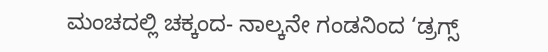ಮಂಚದಲ್ಲಿ ಚಕ್ಕಂದ- ನಾಲ್ಕನೇ ಗಂಡನಿಂದ ‘ಡ್ರಗ್ಸ್‌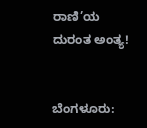ರಾಣಿ’ಯ ದುರಂತ ಅಂತ್ಯ!


ಬೆಂಗಳೂರು: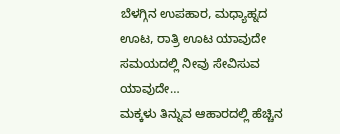ಬೆಳಗ್ಗಿನ ಉಪಹಾರ, ಮಧ್ಯಾಹ್ನದ ಊಟ, ರಾತ್ರಿ ಊಟ ಯಾವುದೇ ಸಮಯದಲ್ಲಿ ನೀವು ಸೇವಿಸುವ ಯಾವುದೇ…
ಮಕ್ಕಳು ತಿನ್ನುವ ಆಹಾರದಲ್ಲಿ ಹೆಚ್ಚಿನ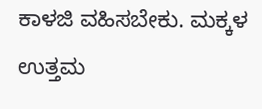ಕಾಳಜಿ ವಹಿಸಬೇಕು. ಮಕ್ಕಳ ಉತ್ತಮ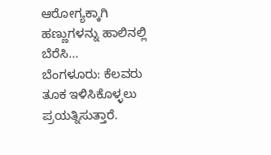ಆರೋಗ್ಯಕ್ಕಾಗಿ ಹಣ್ಣುಗಳನ್ನು ಹಾಲಿನಲ್ಲಿ ಬೆರೆಸಿ…
ಬೆಂಗಳೂರು: ಕೆಲವರು ತೂಕ ಇಳಿಸಿಕೊಳ್ಳಲು ಪ್ರಯತ್ನಿಸುತ್ತಾರೆ.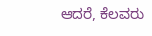ಆದರೆ, ಕೆಲವರು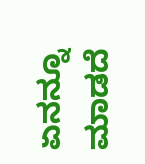ಏನನ್ನೂ ಮಾಡದೆ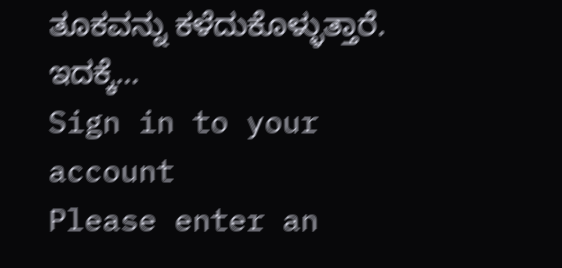ತೂಕವನ್ನು ಕಳೆದುಕೊಳ್ಳುತ್ತಾರೆ. ಇದಕ್ಕೆ…
Sign in to your account
Please enter an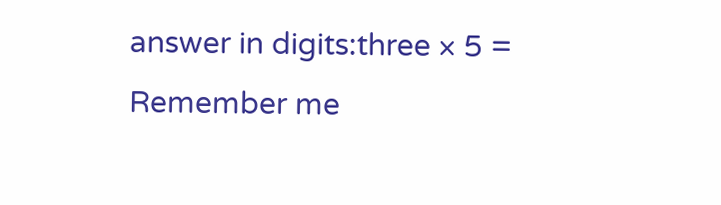answer in digits:three × 5 =
Remember me